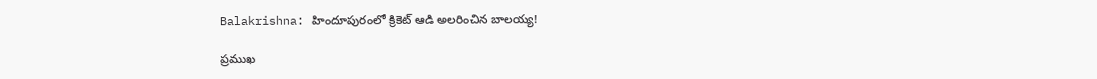Balakrishna: హిందూపురంలో క్రికెట్ ఆడి అలరించిన బాలయ్య!

ప్రముఖ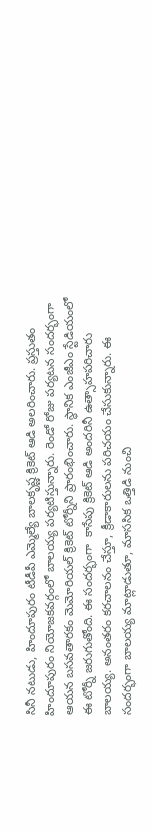సినీ నటుడు, హిందూపురం టీడీపీ ఎమ్మెల్యే బాలకృష్ణ క్రికెట్ ఆడి అలరించారు. ప్రస్తుతం హిందూపురం నియోజకవర్గంలో బాలయ్య పర్యటిస్తున్నారు. రెండో రోజు పర్యటన సందర్భంగా ఆయన బసవతారకం మెమోరియల్ క్రికెట్ టోర్నీని ప్రారంభించారు. స్థానిక ఎంజీఎం స్టేడియంలో ఈ టోర్నీ జరుగుతోంది. ఈ సందర్భంగా  కాసేపు క్రికెట్ ఆడి అందరినీ ఉత్సాహపరిచారు బాలయ్య. అనంతరం కరచాలనం చేస్తూ, క్రీడాకారులను పరిచయం చేసుకున్నారు. ఈ సందర్భంగా బాలయ్య మాట్లాడుతూ, మాససిక ఒత్తిడి నుంచి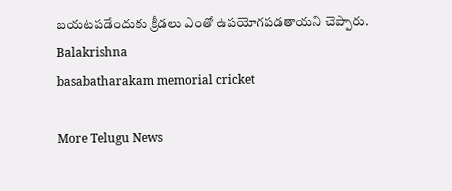బయటపడేందుకు క్రీడలు ఎంతో ఉపయోగపడతాయని చెప్పారు.
Balakrishna
basabatharakam memorial cricket

More Telugu News